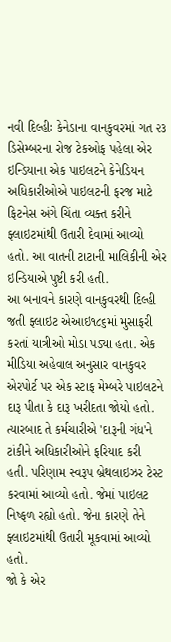નવી દિલ્હીઃ કેનેડાના વાનકુવરમાં ગત ૨૩ ડિસેમ્બરના રોજ ટેકઓફ પહેલા એર ઇન્ડિયાના એક પાઇલટને કેનેડિયન અધિકારીઓએ પાઇલટની ફરજ માટે ફિટનેસ અંગે ચિંતા વ્યક્ત કરીને ફ્લાઇટમાંથી ઉતારી દેવામાં આવ્યો હતો. આ વાતની ટાટાની માલિકીની એર ઇન્ડિયાએ પુષ્ટી કરી હતી.
આ બનાવને કારણે વાનકુવરથી દિલ્હી જતી ફ્લાઇટ એઆઇ૧૮૬માં મુસાફરી કરતાં યાત્રીઓ મોડા પડ્યા હતા. એક મીડિયા અહેવાલ અનુસાર વાનકુવર એરપોર્ટ પર એક સ્ટાફ મેમ્બરે પાઇલટને દારૂ પીતા કે દારૂ ખરીદતા જોયો હતો. ત્યારબાદ તે કર્મચારીએ 'દારૂની ગંધ'ને ટાંકીને અધિકારીઓને ફરિયાદ કરી હતી. પરિણામ સ્વરૂપ બ્રેથલાઇઝર ટેસ્ટ કરવામાં આવ્યો હતો. જેમાં પાઇલટ નિષ્ફળ રહ્યો હતો. જેના કારણે તેને ફ્લાઇટમાંથી ઉતારી મૂકવામાં આવ્યો હતો.
જો કે એર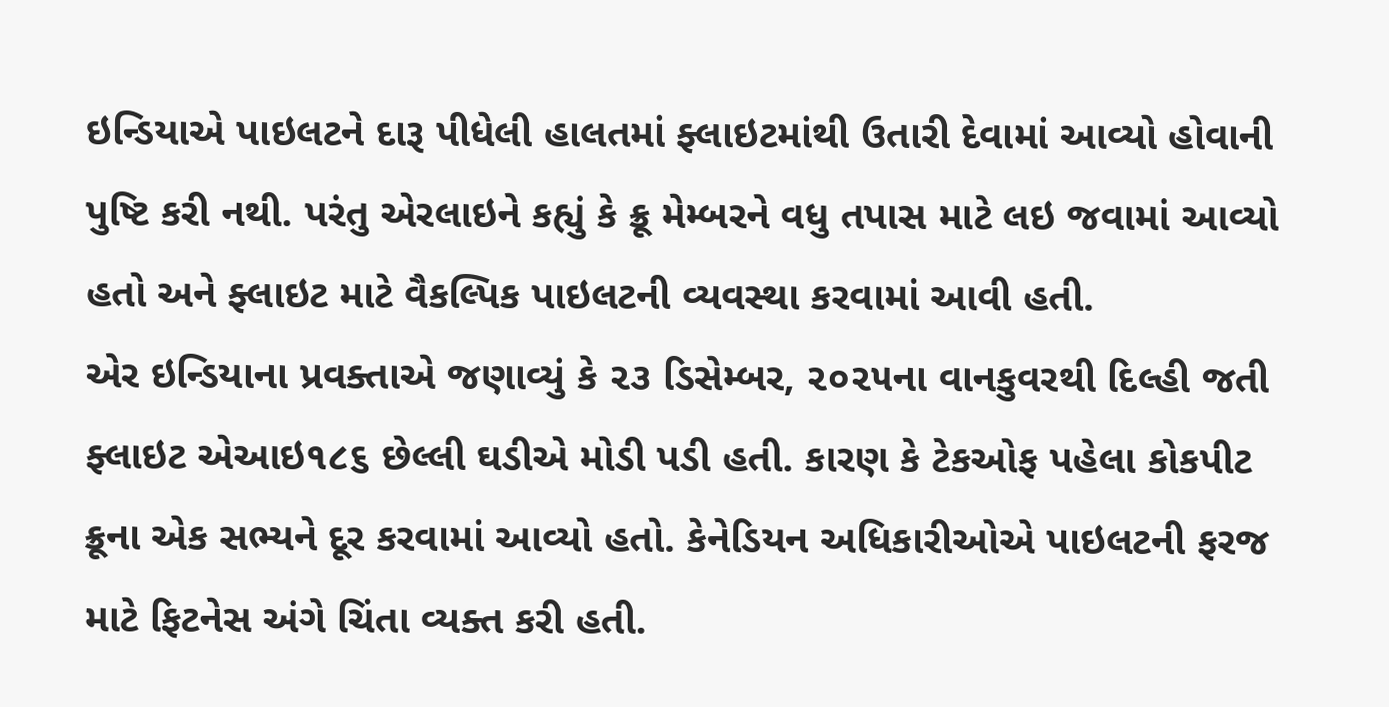ઇન્ડિયાએ પાઇલટને દારૂ પીધેલી હાલતમાં ફ્લાઇટમાંથી ઉતારી દેવામાં આવ્યો હોવાની પુષ્ટિ કરી નથી. પરંતુ એરલાઇને કહ્યું કે ક્રૂ મેમ્બરને વધુ તપાસ માટે લઇ જવામાં આવ્યો હતો અને ફ્લાઇટ માટે વૈકલ્પિક પાઇલટની વ્યવસ્થા કરવામાં આવી હતી.
એર ઇન્ડિયાના પ્રવક્તાએ જણાવ્યું કે ૨૩ ડિસેમ્બર, ૨૦૨૫ના વાનકુવરથી દિલ્હી જતી ફ્લાઇટ એઆઇ૧૮૬ છેલ્લી ઘડીએ મોડી પડી હતી. કારણ કે ટેકઓફ પહેલા કોકપીટ ક્રૂના એક સભ્યને દૂર કરવામાં આવ્યો હતો. કેનેડિયન અધિકારીઓએ પાઇલટની ફરજ માટે ફિટનેસ અંગે ચિંતા વ્યક્ત કરી હતી.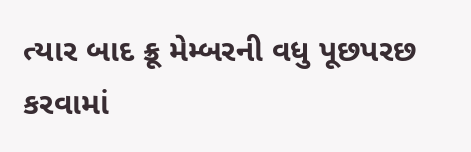ત્યાર બાદ ક્રૂ મેમ્બરની વધુ પૂછપરછ કરવામાં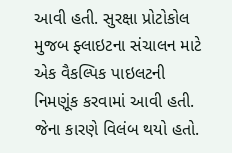આવી હતી. સુરક્ષા પ્રોટોકોલ મુજબ ફ્લાઇટના સંચાલન માટે એક વૈકલ્પિક પાઇલટની નિમણૂંક કરવામાં આવી હતી. જેના કારણે વિલંબ થયો હતો.